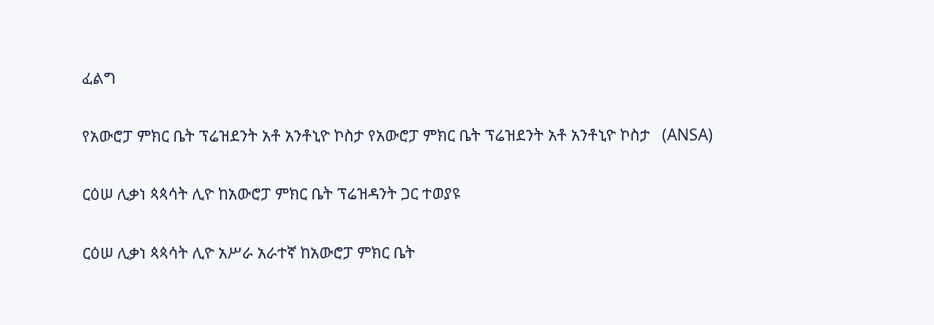ፈልግ

የአውሮፓ ምክር ቤት ፕሬዝደንት አቶ አንቶኒዮ ኮስታ የአውሮፓ ምክር ቤት ፕሬዝደንት አቶ አንቶኒዮ ኮስታ   (ANSA)

ርዕሠ ሊቃነ ጳጳሳት ሊዮ ከአውሮፓ ምክር ቤት ፕሬዝዳንት ጋር ተወያዩ

ርዕሠ ሊቃነ ጳጳሳት ሊዮ አሥራ አራተኛ ከአውሮፓ ምክር ቤት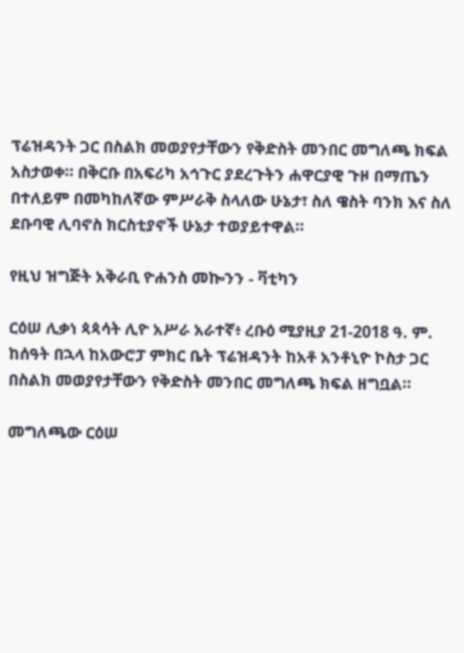ፕሬዝዳንት ጋር በስልክ መወያየታቸውን የቅድስት መንበር መግለጫ ክፍል አስታወቀ። በቅርቡ በአፍሪካ አኅጉር ያደረጉትን ሐዋርያዊ ጉዞ በማጤን በተለይም በመካከለኛው ምሥራቅ ስላለው ሁኔታ፣ ስለ ዌስት ባንክ እና ስለ ደቡባዊ ሊባኖስ ክርስቲያኖች ሁኔታ ተወያይተዋል።

የዚህ ዝግጅት አቅራቢ ዮሐንስ መኰንን - ቫቲካን

ርዕሠ ሊቃነ ጳጳሳት ሊዮ አሥራ አራተኛ፥ ረቡዕ ሚያዚያ 21-2018 ዓ. ም. ከሰዓት በኋላ ከአውሮፓ ምክር ቤት ፕሬዝዳንት ከአቶ አንቶኒዮ ኮስታ ጋር በስልክ መወያየታቸውን የቅድስት መንበር መግለጫ ክፍል ዘግቧል።

መግለጫው ርዕሠ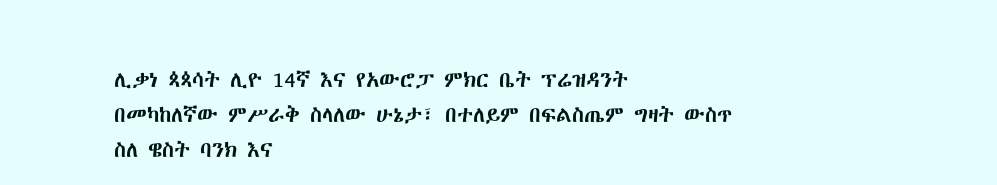ሊቃነ ጳጳሳት ሊዮ 14ኛ እና የአውሮፓ ምክር ቤት ፕሬዝዳንት በመካከለኛው ምሥራቅ ስላለው ሁኔታ፣ በተለይም በፍልስጤም ግዛት ውስጥ ስለ ዌስት ባንክ እና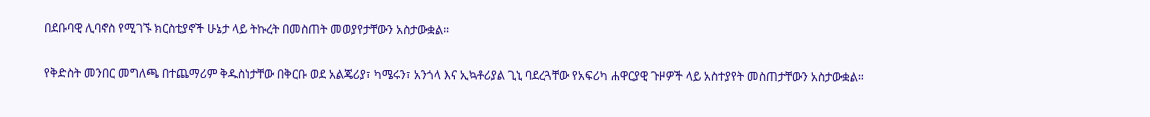በደቡባዊ ሊባኖስ የሚገኙ ክርስቲያኖች ሁኔታ ላይ ትኩረት በመስጠት መወያየታቸውን አስታውቋል።

የቅድስት መንበር መግለጫ በተጨማሪም ቅዱስነታቸው በቅርቡ ወደ አልጄሪያ፣ ካሜሩን፣ አንጎላ እና ኢኳቶሪያል ጊኒ ባደረጓቸው የአፍሪካ ሐዋርያዊ ጉዞዎች ላይ አስተያየት መስጠታቸውን አስታውቋል።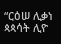“ርዕሠ ሊቃነ ጳጳሳት ሊዮ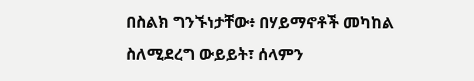በስልክ ግንኙነታቸው፥ በሃይማኖቶች መካከል ስለሚደረግ ውይይት፣ ሰላምን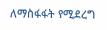ለማስፋፋት የሚደረግ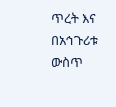ጥረት እና በአኅጉሪቱ ውስጥ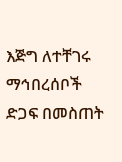እጅግ ለተቸገሩ ማኅበረሰቦች ድጋፍ በመስጠት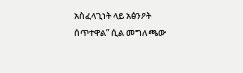አስፈላጊነት ላይ አፅንዖት ሰጥተዋል” ሲል መግለጫው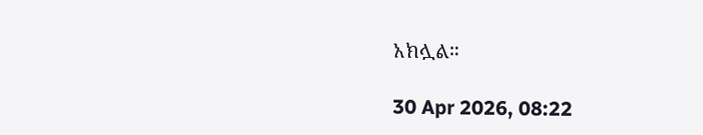አክሏል።

30 Apr 2026, 08:22